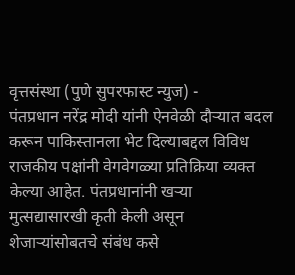वृत्तसंस्था (पुणे सुपरफास्ट न्युज) -
पंतप्रधान नरेंद्र मोदी यांनी ऐनवेळी दौऱ्यात बदल करून पाकिस्तानला भेट दिल्याबद्दल विविध राजकीय पक्षांनी वेगवेगळ्या प्रतिक्रिया व्यक्त केल्या आहेत. पंतप्रधानांनी खऱ्या मुत्सद्यासारखी कृती केली असून शेजाऱ्यांसोबतचे संबंध कसे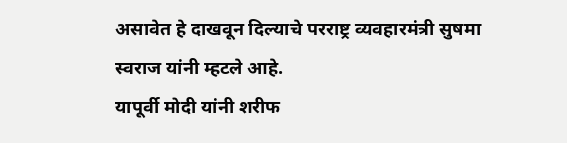असावेत हे दाखवून दिल्याचे परराष्ट्र व्यवहारमंत्री सुषमा स्वराज यांनी म्हटले आहे.
यापूर्वी मोदी यांनी शरीफ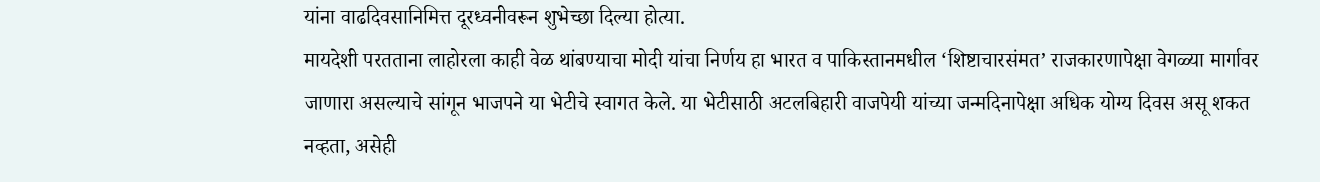यांना वाढदिवसानिमित्त दूरध्वनीवरून शुभेच्छा दिल्या होत्या.
मायदेशी परतताना लाहोरला काही वेळ थांबण्याचा मोदी यांचा निर्णय हा भारत व पाकिस्तानमधील ‘शिष्टाचारसंमत’ राजकारणापेक्षा वेगळ्या मार्गावर जाणारा असल्याचे सांगून भाजपने या भेटीचे स्वागत केले. या भेटीसाठी अटलबिहारी वाजपेयी यांच्या जन्मदिनापेक्षा अधिक योग्य दिवस असू शकत नव्हता, असेही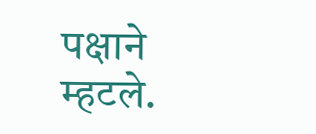पक्षाने म्हटले.